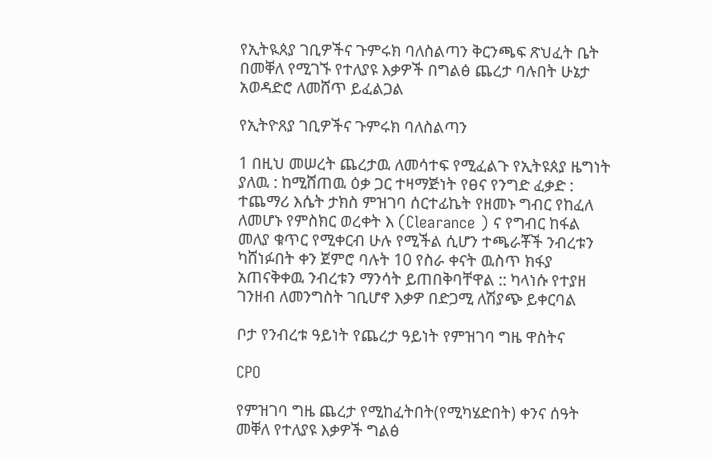የኢትዪጰያ ገቢዎችና ጉምሩክ ባለስልጣን ቅርንጫፍ ጽህፈት ቤት በመቐለ የሚገኙ የተለያዩ እቃዎች በግልፅ ጨረታ ባሉበት ሁኔታ አወዳድሮ ለመሸጥ ይፈልጋል

የኢትዮጸያ ገቢዎችና ጉምሩክ ባለስልጣን

1 በዚህ መሠረት ጨረታዉ ለመሳተፍ የሚፈልጉ የኢትዩጰያ ዜግነት ያለዉ : ከሚሸጠዉ ዕቃ ጋር ተዛማጅነት የፀና የንግድ ፈቃድ : ተጨማሪ እሴት ታክስ ምዝገባ ሰርተፊኬት የዘመኑ ግብር የከፈለ ለመሆኑ የምስክር ወረቀት እ (Clearance ) ና የግብር ከፋል መለያ ቁጥር የሚቀርብ ሁሉ የሚችል ሲሆን ተጫራቾች ንብረቱን ካሸነፉበት ቀን ጀምሮ ባሉት 10 የስራ ቀናት ዉስጥ ክፋያ አጠናቅቀዉ ንብረቱን ማንሳት ይጠበቅባቸዋል :: ካላነሱ የተያዘ ገንዘብ ለመንግስት ገቢሆኖ እቃዎ በድጋሚ ለሽያጭ ይቀርባል

ቦታ የንብረቱ ዓይነት የጨረታ ዓይነት የምዝገባ ግዜ ዋስትና

CPO

የምዝገባ ግዜ ጨረታ የሚከፈትበት(የሚካሄድበት) ቀንና ሰዓት
መቐለ የተለያዩ እቃዎች ግልፅ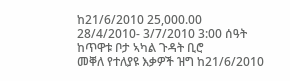ከ21/6/2010 25,000.00 28/4/2010- 3/7/2010 3:00 ሰዓት ከጥዋቱ ቦታ ኣካል ጉዳት ቢሮ
መቐለ የተለያዩ እቃዎች ዝግ ከ21/6/2010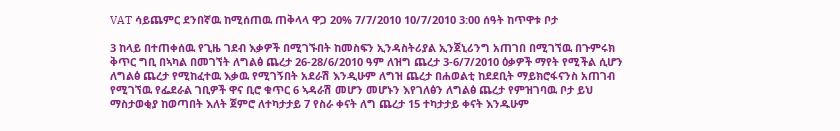VAT ሳይጨምር ደንበኛዉ ከሚሰጠዉ ጠቅላላ ዋጋ 20% 7/7/2010 10/7/2010 3:00 ሰዓት ከጥዋቱ ቦታ

3 ከላይ በተጠቀሰዉ የጊዜ ገደብ እቃዎች በሚገኙበት ከመስፍን ኢንዳስትሪያል ኢንጀኒሪንግ አጠገበ በሚገኘዉ በጉምሩክ ቅጥር ግቢ በኣካል በመገኘት ለግልፅ ጨረታ 26-28/6/2010 ዓም ለዝግ ጨረታ 3-6/7/2010 ዕቃዎች ማየት የሚችል ሲሆን ለግልፅ ጨረታ የሚከፈተዉ እቃዉ የሚገኝበት አደራሽ እንዲሁም ለግዝ ጨረታ በሐወልቲ ከደደቢት ማይክሮፋናንስ አጠገብ የሚገኘዉ የፌደራል ገቢዎች ዋና ቢሮ ቁጥር 6 ኣዳራሽ መሆን መሆኑን እየገለፅን ለግልፅ ጨረታ የምዝገባዉ ቦታ ይህ ማስታወቂያ ከወጣበት እለት ጀምሮ ለተካታታይ 7 የስራ ቀናት ለግ ጨረታ 15 ተካታታይ ቀናት እንዱሁም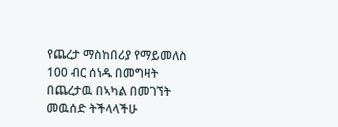የጨረታ ማስከበሪያ የማይመለስ 100 ብር ሰነዱ በመግዛት በጨረታዉ በኣካል በመገኘት መዉሰድ ትችላላችሁ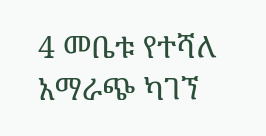4 መቤቱ የተሻለ አማራጭ ካገኘ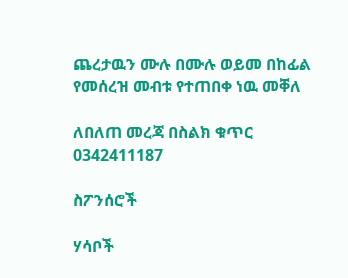ጨረታዉን ሙሉ በሙሉ ወይመ በከፊል የመሰረዝ መብቱ የተጠበቀ ነዉ መቐለ

ለበለጠ መረጃ በስልክ ቁጥር 0342411187

ስፖንሰሮች

ሃሳቦች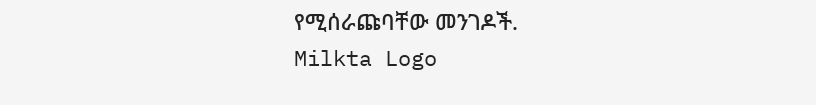የሚሰራጩባቸው መንገዶች.
Milkta Logo